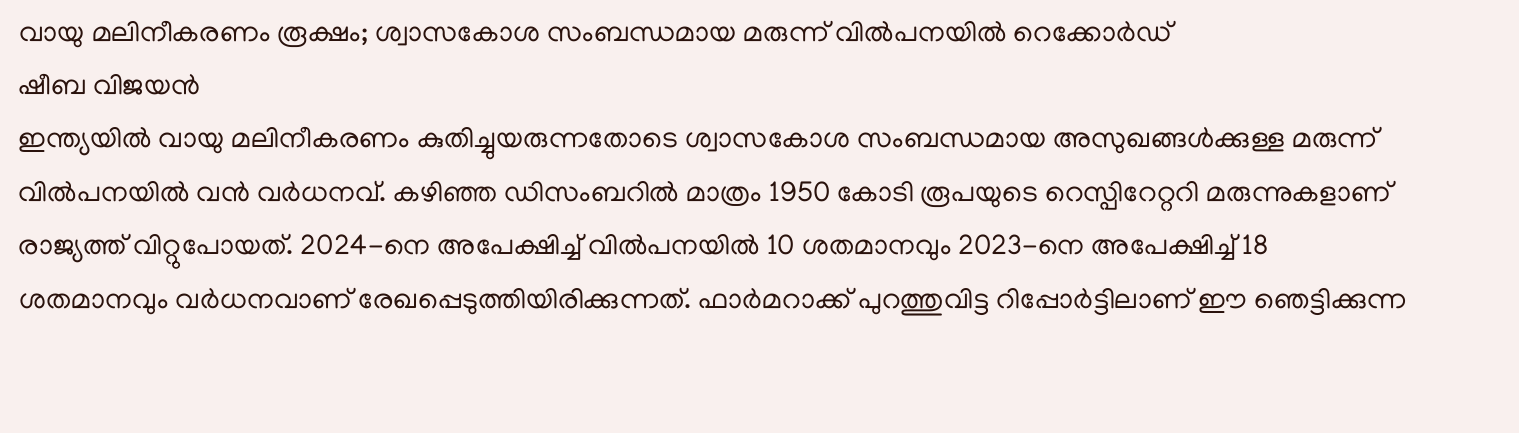വായു മലിനീകരണം രൂക്ഷം; ശ്വാസകോശ സംബന്ധമായ മരുന്ന് വിൽപനയിൽ റെക്കോർഡ്
ഷീബ വിജയൻ
ഇന്ത്യയിൽ വായു മലിനീകരണം കുതിച്ചുയരുന്നതോടെ ശ്വാസകോശ സംബന്ധമായ അസുഖങ്ങൾക്കുള്ള മരുന്ന് വിൽപനയിൽ വൻ വർധനവ്. കഴിഞ്ഞ ഡിസംബറിൽ മാത്രം 1950 കോടി രൂപയുടെ റെസ്പിറേറ്ററി മരുന്നുകളാണ് രാജ്യത്ത് വിറ്റുപോയത്. 2024-നെ അപേക്ഷിച്ച് വിൽപനയിൽ 10 ശതമാനവും 2023-നെ അപേക്ഷിച്ച് 18 ശതമാനവും വർധനവാണ് രേഖപ്പെടുത്തിയിരിക്കുന്നത്. ഫാർമറാക്ക് പുറത്തുവിട്ട റിപ്പോർട്ടിലാണ് ഈ ഞെട്ടിക്കുന്ന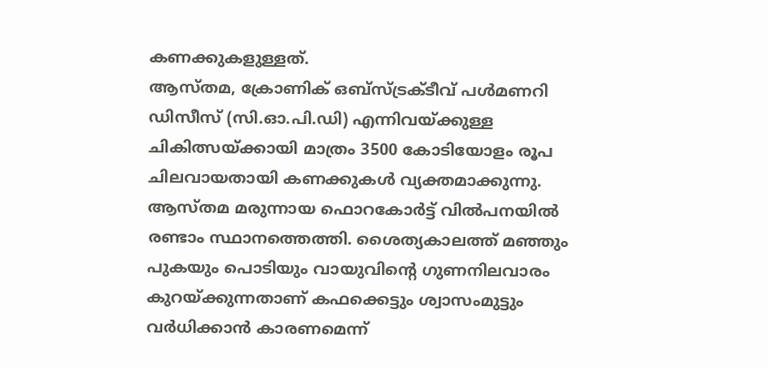കണക്കുകളുള്ളത്.
ആസ്തമ, ക്രോണിക് ഒബ്സ്ട്രക്ടീവ് പൾമണറി ഡിസീസ് (സി.ഓ.പി.ഡി) എന്നിവയ്ക്കുള്ള ചികിത്സയ്ക്കായി മാത്രം 3500 കോടിയോളം രൂപ ചിലവായതായി കണക്കുകൾ വ്യക്തമാക്കുന്നു. ആസ്തമ മരുന്നായ ഫൊറകോർട്ട് വിൽപനയിൽ രണ്ടാം സ്ഥാനത്തെത്തി. ശൈത്യകാലത്ത് മഞ്ഞും പുകയും പൊടിയും വായുവിന്റെ ഗുണനിലവാരം കുറയ്ക്കുന്നതാണ് കഫക്കെട്ടും ശ്വാസംമുട്ടും വർധിക്കാൻ കാരണമെന്ന്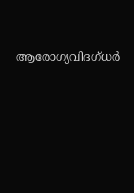ആരോഗ്യവിദഗ്ധർ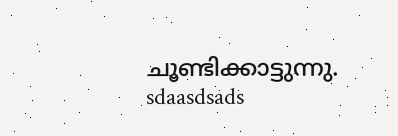ചൂണ്ടിക്കാട്ടുന്നു.
sdaasdsads